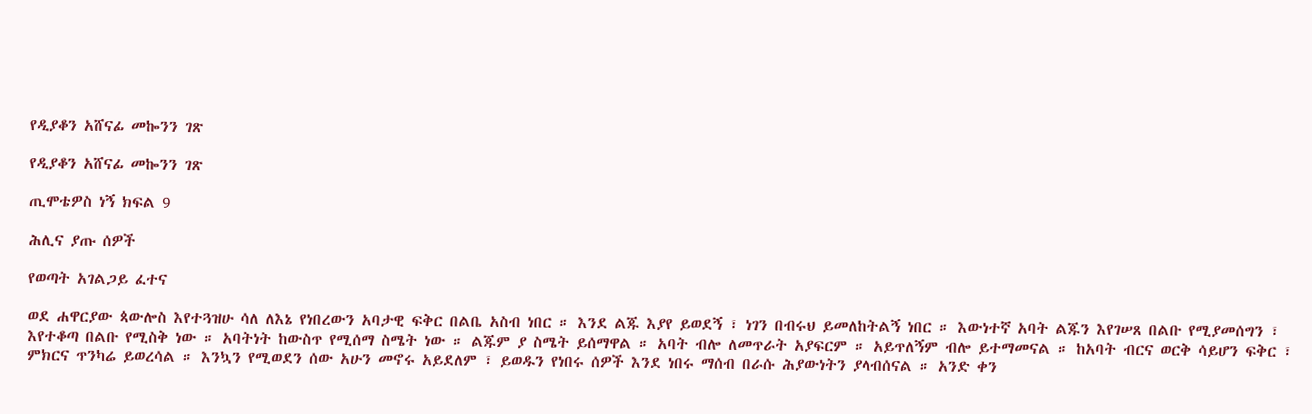የዲያቆን አሸናፊ መኰንን ገጽ

የዲያቆን አሸናፊ መኰንን ገጽ

ጢሞቴዎስ ነኝ ክፍል 9

ሕሊና ያጡ ሰዎች

የወጣት አገልጋይ ፈተና

ወደ ሐዋርያው ጳውሎስ እየተጓዝሁ ሳለ ለእኔ የነበረውን አባታዊ ፍቅር በልቤ አስብ ነበር ። እንደ ልጁ እያየ ይወደኝ ፣ ነገን በብሩህ ይመለከትልኝ ነበር ። እውነተኛ አባት ልጁን እየገሠጸ በልቡ የሚያመሰግን ፣ እየተቆጣ በልቡ የሚስቅ ነው ። አባትነት ከውስጥ የሚሰማ ስሜት ነው ። ልጁም ያ ስሜት ይሰማዋል ። አባት ብሎ ለመጥራት አያፍርም ። አይጥለኝም ብሎ ይተማመናል ። ከአባት ብርና ወርቅ ሳይሆን ፍቅር ፣ ምክርና ጥንካሬ ይወረሳል ። እንኳን የሚወደን ሰው አሁን መኖሩ አይደለም ፣ ይወዱን የነበሩ ሰዎች እንደ ነበሩ ማሰብ በራሱ ሕያውነትን ያላብሰናል ። አንድ ቀን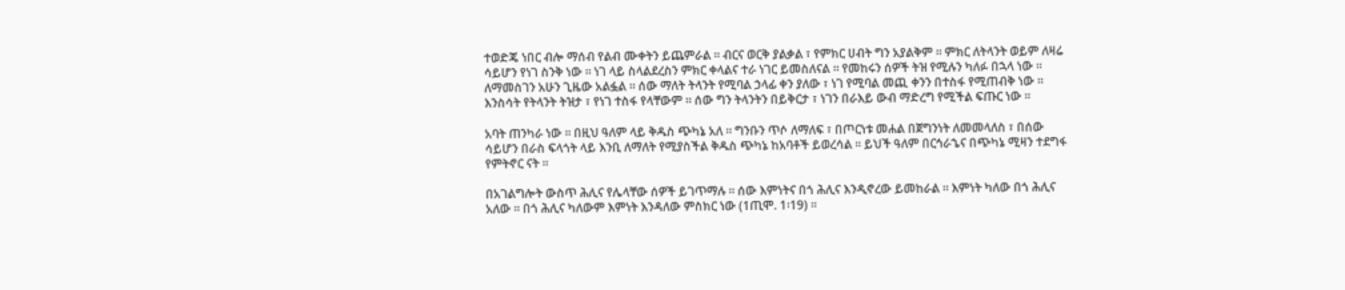ተወድጄ ነበር ብሎ ማሰብ የልብ ሙቀትን ይጨምራል ። ብርና ወርቅ ያልቃል ፣ የምክር ሀብት ግን አያልቅም ። ምክር ለትላንት ወይም ለዛሬ ሳይሆን የነገ ስንቅ ነው ። ነገ ላይ ስላልደረስን ምክር ቀላልና ተራ ነገር ይመስለናል ። የመከሩን ሰዎች ትዝ የሚሉን ካለፉ በኋላ ነው ። ለማመስገን አሁን ጊዜው አልፏል ። ሰው ማለት ትላንት የሚባል ኃላፊ ቀን ያለው ፣ ነገ የሚባል መጪ ቀንን በተስፋ የሚጠብቅ ነው ። እንስሳት የትላንት ትዝታ ፣ የነገ ተስፋ የላቸውም ። ሰው ግን ትላንትን በይቅርታ ፣ ነገን በራእይ ውብ ማድረግ የሚችል ፍጡር ነው ።

አባት ጠንካራ ነው ። በዚህ ዓለም ላይ ቅዱስ ጭካኔ አለ ። ግንቡን ጥሶ ለማለፍ ፣ በጦርነቱ መሐል በጀግንነት ለመመላለስ ፣ በሰው ሳይሆን በራስ ፍላጎት ላይ እንቢ ለማለት የሚያስችል ቅዱስ ጭካኔ ከአባቶች ይወረሳል ። ይህች ዓለም በርኅራኄና በጭካኔ ሚዛን ተደግፋ የምትኖር ናት ።

በአገልግሎት ውስጥ ሕሊና የሌላቸው ሰዎች ይገጥማሉ ። ሰው እምነትና በጎ ሕሊና እንዲኖረው ይመከራል ። እምነት ካለው በጎ ሕሊና አለው ። በጎ ሕሊና ካለውም እምነት እንዳለው ምስክር ነው (1ጢሞ. 1፡19) ።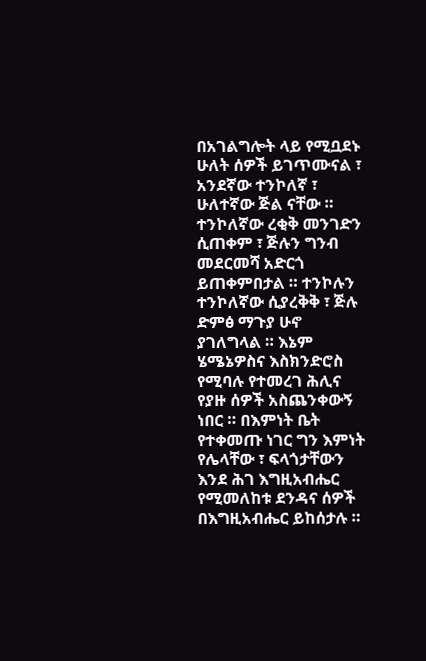በአገልግሎት ላይ የሚቧደኑ ሁለት ሰዎች ይገጥሙናል ፣ አንደኛው ተንኮለኛ ፣ ሁለተኛው ጅል ናቸው ። ተንኮለኛው ረቂቅ መንገድን ሲጠቀም ፣ ጅሉን ግንብ መደርመሻ አድርጎ ይጠቀምበታል ። ተንኮሉን ተንኮለኛው ሲያረቅቅ ፣ ጅሉ ድምፅ ማጉያ ሁኖ ያገለግላል ። እኔም ሄሜኔዎስና እስክንድሮስ የሚባሉ የተመረገ ሕሊና የያዙ ሰዎች አስጨንቀውኝ ነበር ። በእምነት ቤት የተቀመጡ ነገር ግን እምነት የሌላቸው ፣ ፍላጎታቸውን እንደ ሕገ እግዚአብሔር የሚመለከቱ ደንዳና ሰዎች በእግዚአብሔር ይከሰታሉ ።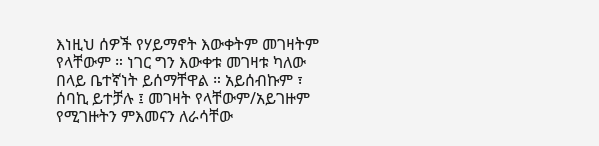እነዚህ ሰዎች የሃይማኖት እውቀትም መገዛትም የላቸውም ። ነገር ግን እውቀቱ መገዛቱ ካለው በላይ ቤተኛነት ይሰማቸዋል ። አይሰብኩም ፣ ሰባኪ ይተቻሉ ፤ መገዛት የላቸውም/አይገዙም የሚገዙትን ምእመናን ለራሳቸው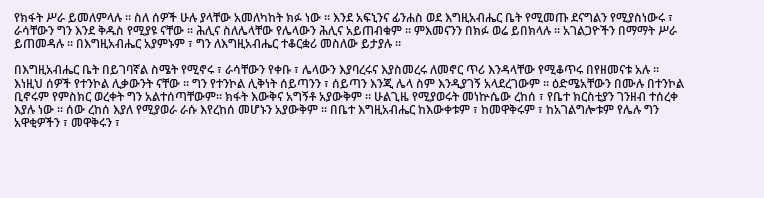የክፋት ሥራ ይመለምላሉ ። ስለ ሰዎች ሁሉ ያላቸው አመለካከት ክፉ ነው ። እንደ አፍኒንና ፊንሐስ ወደ እግዚአብሔር ቤት የሚመጡ ደናግልን የሚያስነውሩ ፣ ራሳቸውን ግን እንደ ቅዱስ የሚያዩ ናቸው ። ሕሊና ስለሌላቸው የሌላውን ሕሊና አይጠብቁም ። ምእመናንን በክፉ ወሬ ይበክላሉ ። አገልጋዮችን በማማት ሥራ ይጠመዳሉ ። በእግዚአብሔር አያምኑም ፣ ግን ለእግዚአብሔር ተቆርቋሪ መስለው ይታያሉ ።

በእግዚአብሔር ቤት በይገባኛል ስሜት የሚኖሩ ፣ ራሳቸውን የቀቡ ፣ ሌላውን እያባረሩና እያስመረሩ ለመኖር ጥሪ እንዳላቸው የሚቆጥሩ በየዘመናቱ አሉ ። እነዚህ ሰዎች የተንኮል ሊቃውንት ናቸው ። ግን የተንኮል ሊቅነት ሰይጣንን ፣ ሰይጣን እንጂ ሌላ ስም እንዲያገኝ አላደረገውም ። ዕድሜአቸውን በሙሉ በተንኮል ቢኖሩም የምስክር ወረቀት ግን አልተሰጣቸውም። ክፋት እውቅና አግኝቶ አያውቅም ። ሁልጊዜ የሚያወሩት መነኵሴው ረከሰ ፣ የቤተ ክርስቲያን ገንዘብ ተሰረቀ እያሉ ነው ። ሰው ረከሰ እያለ የሚያወራ ራሱ እየረከሰ መሆኑን አያውቅም ። በቤተ እግዚአብሔር ከእውቀቱም ፣ ከመዋቅሩም ፣ ከአገልግሎቱም የሌሉ ግን አዋቂዎችን ፣ መዋቅሩን ፣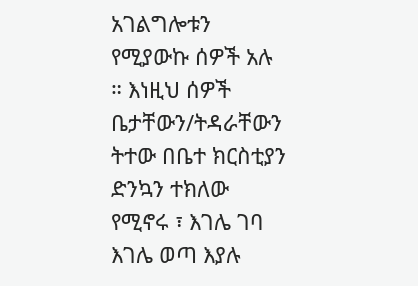አገልግሎቱን የሚያውኩ ሰዎች አሉ ። እነዚህ ሰዎች ቤታቸውን/ትዳራቸውን ትተው በቤተ ክርስቲያን ድንኳን ተክለው የሚኖሩ ፣ እገሌ ገባ እገሌ ወጣ እያሉ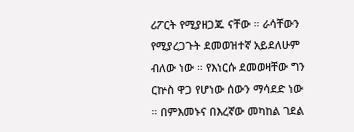ሪፖርት የሚያዘጋጁ ናቸው ። ራሳቸውን የሚያረጋጉት ደመወዝተኛ አይደለሁም ብለው ነው ። የእነርሱ ደመወዛቸው ግን ርኵስ ዋጋ የሆነው ሰውን ማሳደድ ነው ። በምእመኑና በእረኛው መካከል ገደል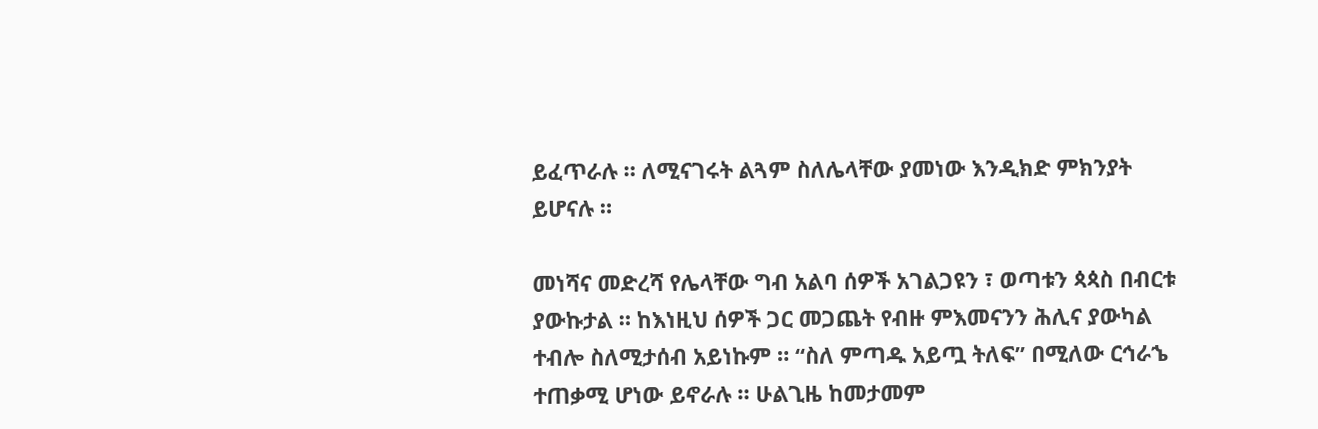ይፈጥራሉ ። ለሚናገሩት ልጓም ስለሌላቸው ያመነው እንዲክድ ምክንያት ይሆናሉ ።

መነሻና መድረሻ የሌላቸው ግብ አልባ ሰዎች አገልጋዩን ፣ ወጣቱን ጳጳስ በብርቱ ያውኩታል ። ከእነዚህ ሰዎች ጋር መጋጨት የብዙ ምእመናንን ሕሊና ያውካል ተብሎ ስለሚታሰብ አይነኩም ። “ስለ ምጣዱ አይጧ ትለፍ” በሚለው ርኅራኄ ተጠቃሚ ሆነው ይኖራሉ ። ሁልጊዜ ከመታመም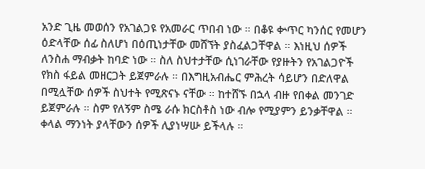አንድ ጊዜ መወሰን የአገልጋዩ የአመራር ጥበብ ነው ። በቆዩ ቍጥር ካንሰር የመሆን ዕድላቸው ሰፊ ስለሆነ በዕጢነታቸው መሸኘት ያስፈልጋቸዋል ። እነዚህ ሰዎች ለንስሐ ማብቃት ከባድ ነው ። ስለ ስህተታቸው ሲነገራቸው የያዙትን የአገልጋዮች የክስ ፋይል መዘርጋት ይጀምራሉ ። በእግዚአብሔር ምሕረት ሳይሆን በድለዋል በሚሏቸው ሰዎች ስህተት የሚጽናኑ ናቸው ። ከተሸኙ በኋላ ብዙ የበቀል መንገድ ይጀምራሉ ። ስም የለኝም ስሜ ራሱ ክርስቶስ ነው ብሎ የሚያምን ይንቃቸዋል ። ቀላል ማንነት ያላቸውን ሰዎች ሊያነሣሡ ይችላሉ ።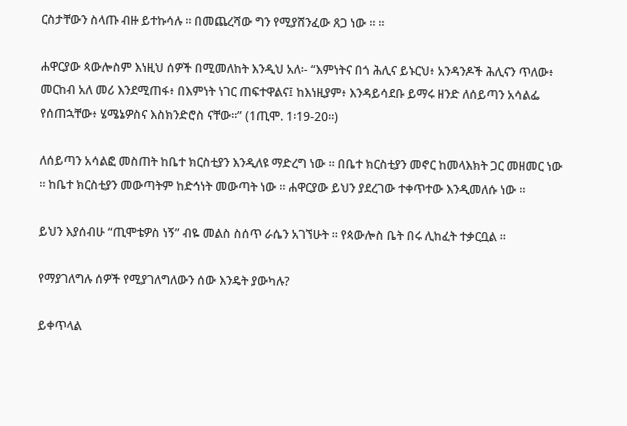ርስታቸውን ስላጡ ብዙ ይተኩሳሉ ። በመጨረሻው ግን የሚያሸንፈው ጸጋ ነው ። ።

ሐዋርያው ጳውሎስም እነዚህ ሰዎች በሚመለከት እንዲህ አለ፡- “እምነትና በጎ ሕሊና ይኑርህ፥ አንዳንዶች ሕሊናን ጥለው፥ መርከብ አለ መሪ እንደሚጠፋ፥ በእምነት ነገር ጠፍተዋልና፤ ከእነዚያም፥ እንዳይሳደቡ ይማሩ ዘንድ ለሰይጣን አሳልፌ የሰጠኋቸው፥ ሄሜኔዎስና እስክንድሮስ ናቸው።” (1ጢሞ. 1፡19-20።)

ለሰይጣን አሳልፎ መስጠት ከቤተ ክርስቲያን እንዲለዩ ማድረግ ነው ። በቤተ ክርስቲያን መኖር ከመላእክት ጋር መዘመር ነው ። ከቤተ ክርስቲያን መውጣትም ከድኅነት መውጣት ነው ። ሐዋርያው ይህን ያደረገው ተቀጥተው እንዲመለሱ ነው ።

ይህን እያሰብሁ “ጢሞቴዎስ ነኝ” ብዬ መልስ ስሰጥ ራሴን አገኘሁት ። የጳውሎስ ቤት በሩ ሊከፈት ተቃርቧል ።

የማያገለግሉ ሰዎች የሚያገለግለውን ሰው እንዴት ያውካሉ?

ይቀጥላል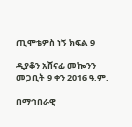ጢሞቴዎስ ነኝ ክፍል 9

ዲያቆን አሸናፊ መኰንን
መጋቢት 9 ቀን 2016 ዓ.ም.

በማኅበራዊ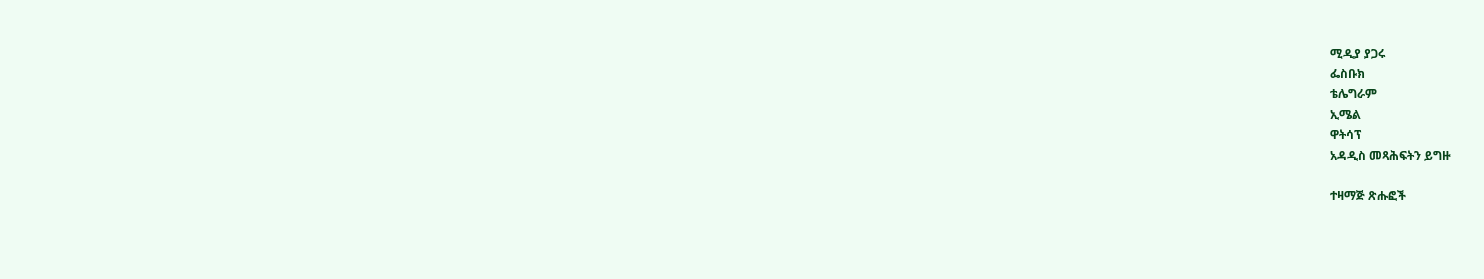ሚዲያ ያጋሩ
ፌስቡክ
ቴሌግራም
ኢሜል
ዋትሳፕ
አዳዲስ መጻሕፍትን ይግዙ

ተዛማጅ ጽሑፎች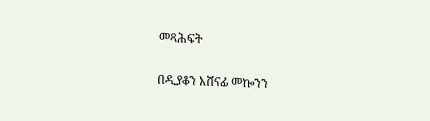መጻሕፍት

በዲያቆን አሸናፊ መኰንን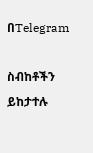በTelegram

ስብከቶችን ይከታተሉ